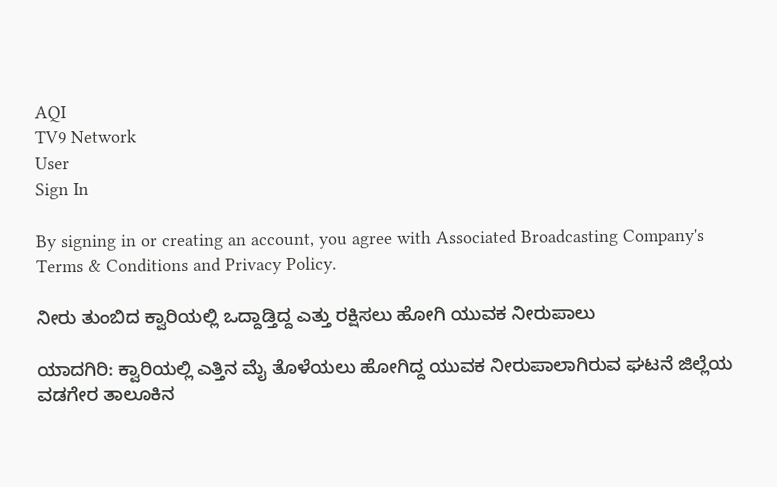AQI
TV9 Network
User
Sign In

By signing in or creating an account, you agree with Associated Broadcasting Company's Terms & Conditions and Privacy Policy.

ನೀರು ತುಂಬಿದ ಕ್ವಾರಿಯಲ್ಲಿ ಒದ್ದಾಡ್ತಿದ್ದ ಎತ್ತು ರಕ್ಷಿಸಲು ಹೋಗಿ ಯುವಕ ನೀರುಪಾಲು

ಯಾದಗಿರಿ: ಕ್ವಾರಿಯಲ್ಲಿ ಎತ್ತಿನ ಮೈ ತೊಳೆಯಲು ಹೋಗಿದ್ದ ಯುವಕ ನೀರುಪಾಲಾಗಿರುವ ಘಟನೆ ಜಿಲ್ಲೆಯ ವಡಗೇರ ತಾಲೂಕಿನ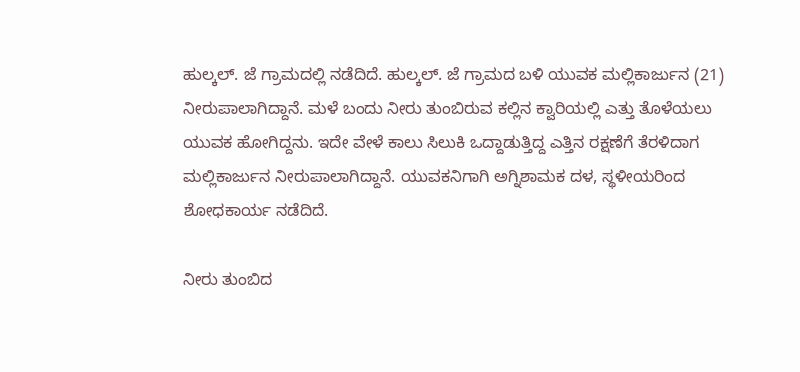ಹುಲ್ಕಲ್. ಜೆ ಗ್ರಾಮದಲ್ಲಿ ನಡೆದಿದೆ. ಹುಲ್ಕಲ್. ಜೆ ಗ್ರಾಮದ ಬಳಿ ಯುವಕ ಮಲ್ಲಿಕಾರ್ಜುನ (21) ನೀರುಪಾಲಾಗಿದ್ದಾನೆ. ಮಳೆ ಬಂದು ನೀರು ತುಂಬಿರುವ ಕಲ್ಲಿನ ಕ್ವಾರಿಯಲ್ಲಿ ಎತ್ತು ತೊಳೆಯಲು ಯುವಕ ಹೋಗಿದ್ದನು. ಇದೇ ವೇಳೆ ಕಾಲು ಸಿಲುಕಿ ಒದ್ದಾಡುತ್ತಿದ್ದ ಎತ್ತಿನ ರಕ್ಷಣೆಗೆ ತೆರಳಿದಾಗ ಮಲ್ಲಿಕಾರ್ಜುನ ನೀರುಪಾಲಾಗಿದ್ದಾನೆ. ಯುವಕನಿಗಾಗಿ ಅಗ್ನಿಶಾಮಕ ದಳ, ಸ್ಥಳೀಯರಿಂದ ಶೋಧಕಾರ್ಯ ನಡೆದಿದೆ.

ನೀರು ತುಂಬಿದ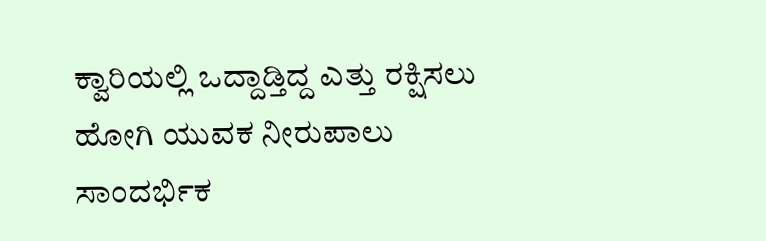ಕ್ವಾರಿಯಲ್ಲಿ ಒದ್ದಾಡ್ತಿದ್ದ ಎತ್ತು ರಕ್ಷಿಸಲು ಹೋಗಿ ಯುವಕ ನೀರುಪಾಲು
ಸಾಂದರ್ಭಿಕ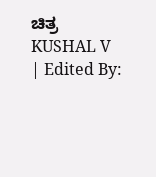ಚಿತ್ರ
KUSHAL V
| Edited By: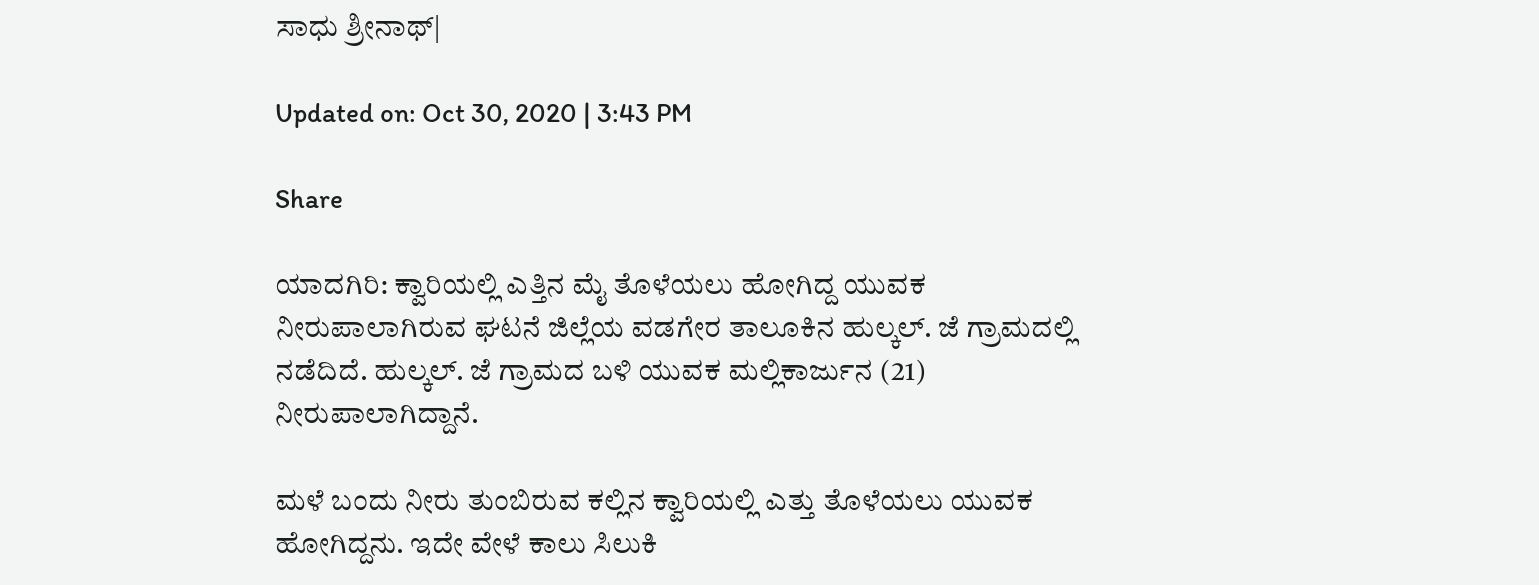ಸಾಧು ಶ್ರೀನಾಥ್|

Updated on: Oct 30, 2020 | 3:43 PM

Share

ಯಾದಗಿರಿ: ಕ್ವಾರಿಯಲ್ಲಿ ಎತ್ತಿನ ಮೈ ತೊಳೆಯಲು ಹೋಗಿದ್ದ ಯುವಕ ನೀರುಪಾಲಾಗಿರುವ ಘಟನೆ ಜಿಲ್ಲೆಯ ವಡಗೇರ ತಾಲೂಕಿನ ಹುಲ್ಕಲ್. ಜೆ ಗ್ರಾಮದಲ್ಲಿ ನಡೆದಿದೆ. ಹುಲ್ಕಲ್. ಜೆ ಗ್ರಾಮದ ಬಳಿ ಯುವಕ ಮಲ್ಲಿಕಾರ್ಜುನ (21) ನೀರುಪಾಲಾಗಿದ್ದಾನೆ.

ಮಳೆ ಬಂದು ನೀರು ತುಂಬಿರುವ ಕಲ್ಲಿನ ಕ್ವಾರಿಯಲ್ಲಿ ಎತ್ತು ತೊಳೆಯಲು ಯುವಕ ಹೋಗಿದ್ದನು. ಇದೇ ವೇಳೆ ಕಾಲು ಸಿಲುಕಿ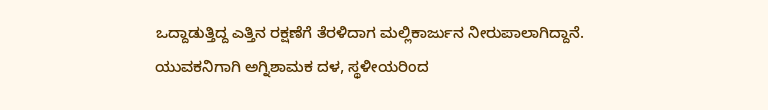ಒದ್ದಾಡುತ್ತಿದ್ದ ಎತ್ತಿನ ರಕ್ಷಣೆಗೆ ತೆರಳಿದಾಗ ಮಲ್ಲಿಕಾರ್ಜುನ ನೀರುಪಾಲಾಗಿದ್ದಾನೆ. ಯುವಕನಿಗಾಗಿ ಅಗ್ನಿಶಾಮಕ ದಳ, ಸ್ಥಳೀಯರಿಂದ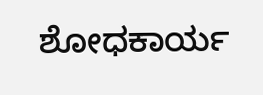ಶೋಧಕಾರ್ಯ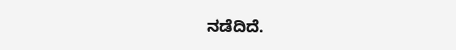ನಡೆದಿದೆ.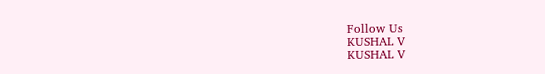Follow Us
KUSHAL V
KUSHAL V